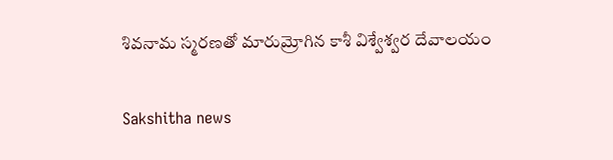శివనామ స్మరణతో మారుమ్రోగిన కాశీ విశ్వేశ్వర దేవాలయం

Sakshitha news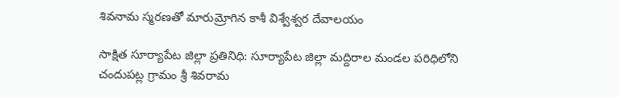శివనామ స్మరణతో మారుమ్రోగిన కాశీ విశ్వేశ్వర దేవాలయం

సాక్షిత సూర్యాపేట జిల్లా ప్రతినిధి: సూర్యాపేట జిల్లా మద్దిరాల మండల పరిధిలోని చందుపట్ల గ్రామం శ్రీ శివరామ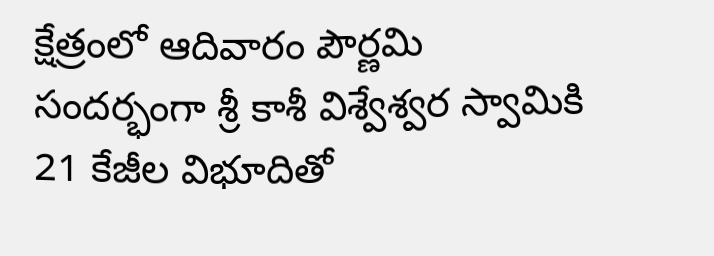క్షేత్రంలో ఆదివారం పౌర్ణమి సందర్భంగా శ్రీ కాశీ విశ్వేశ్వర స్వామికి 21 కేజీల విభూదితో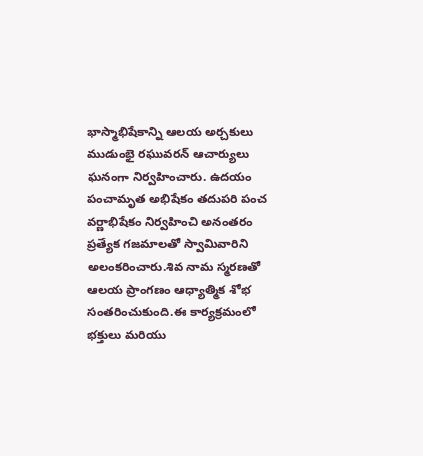భాస్మాభిషేకాన్ని ఆలయ అర్చకులు ముడుంభై రఘువరన్ ఆచార్యులు ఘనంగా నిర్వహించారు. ఉదయం పంచామృత అభిషేకం తదుపరి పంచ వర్ణాభిషేకం నిర్వహించి అనంతరం ప్రత్యేక గజమాలతో స్వామివారిని అలంకరించారు.శివ నామ స్మరణతో ఆలయ ప్రాంగణం ఆధ్యాత్మిక శోభ సంతరించుకుంది.ఈ కార్యక్రమంలో భక్తులు మరియు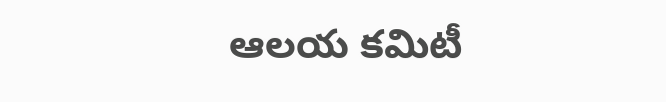ఆలయ కమిటీ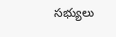సభ్యులు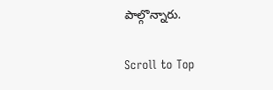పాల్గొన్నారు.

Scroll to Top